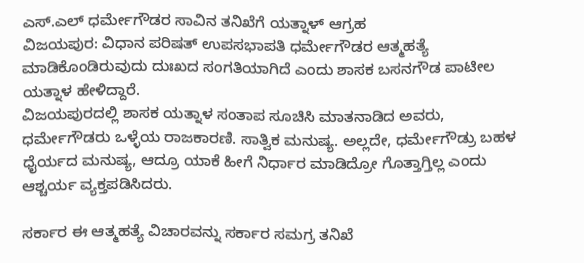ಎಸ್.ಎಲ್ ಧರ್ಮೇಗೌಡರ ಸಾವಿನ ತನಿಖೆಗೆ ಯತ್ನಾಳ್ ಆಗ್ರಹ
ವಿಜಯಪುರ: ವಿಧಾನ ಪರಿಷತ್ ಉಪಸಭಾಪತಿ ಧರ್ಮೇಗೌಡರ ಆತ್ಮಹತ್ಯೆ ಮಾಡಿಕೊಂಡಿರುವುದು ದುಃಖದ ಸಂಗತಿಯಾಗಿದೆ ಎಂದು ಶಾಸಕ ಬಸನಗೌಡ ಪಾಟೀಲ ಯತ್ನಾಳ ಹೇಳಿದ್ದಾರೆ.
ವಿಜಯಪುರದಲ್ಲಿ ಶಾಸಕ ಯತ್ನಾಳ ಸಂತಾಪ ಸೂಚಿಸಿ ಮಾತನಾಡಿದ ಅವರು, ಧರ್ಮೇಗೌಡರು ಒಳ್ಳೆಯ ರಾಜಕಾರಣಿ. ಸಾತ್ವಿಕ ಮನುಷ್ಯ. ಅಲ್ಲದೇ, ಧರ್ಮೇಗೌಡ್ರು ಬಹಳ ಧೈರ್ಯದ ಮನುಷ್ಯ, ಆದ್ರೂ ಯಾಕೆ ಹೀಗೆ ನಿರ್ಧಾರ ಮಾಡಿದ್ರೋ ಗೊತ್ತಾಗ್ತಿಲ್ಲ ಎಂದು ಆಶ್ಚರ್ಯ ವ್ಯಕ್ತಪಡಿಸಿದರು.

ಸರ್ಕಾರ ಈ ಆತ್ಮಹತ್ಯೆ ವಿಚಾರವನ್ನು ಸರ್ಕಾರ ಸಮಗ್ರ ತನಿಖೆ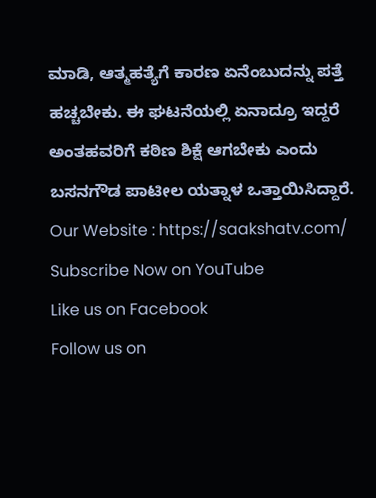ಮಾಡಿ, ಆತ್ಮಹತ್ಯೆಗೆ ಕಾರಣ ಏನೆಂಬುದನ್ನು ಪತ್ತೆ ಹಚ್ಚಬೇಕು. ಈ ಘಟನೆಯಲ್ಲಿ ಏನಾದ್ರೂ ಇದ್ದರೆ ಅಂತಹವರಿಗೆ ಕಠಿಣ ಶಿಕ್ಷೆ ಆಗಬೇಕು ಎಂದು ಬಸನಗೌಡ ಪಾಟೀಲ ಯತ್ನಾಳ ಒತ್ತಾಯಿಸಿದ್ದಾರೆ.
Our Website : https://saakshatv.com/
Subscribe Now on YouTube
Like us on Facebook
Follow us on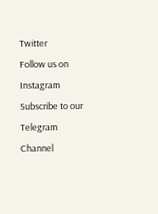Twitter
Follow us on Instagram
Subscribe to our Telegram Channel